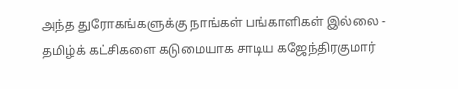அந்த துரோகங்களுக்கு நாங்கள் பங்காளிகள் இல்லை - தமிழ்க் கட்சிகளை கடுமையாக சாடிய கஜேந்திரகுமார்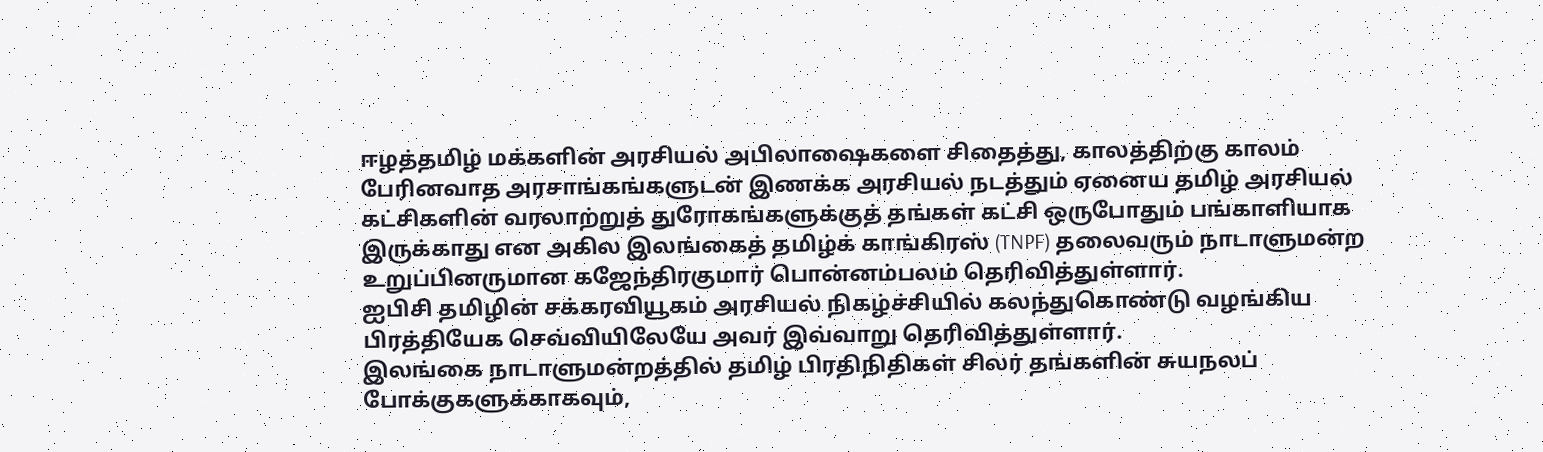ஈழத்தமிழ் மக்களின் அரசியல் அபிலாஷைகளை சிதைத்து, காலத்திற்கு காலம் பேரினவாத அரசாங்கங்களுடன் இணக்க அரசியல் நடத்தும் ஏனைய தமிழ் அரசியல் கட்சிகளின் வரலாற்றுத் துரோகங்களுக்குத் தங்கள் கட்சி ஒருபோதும் பங்காளியாக இருக்காது என அகில இலங்கைத் தமிழ்க் காங்கிரஸ் (TNPF) தலைவரும் நாடாளுமன்ற உறுப்பினருமான கஜேந்திரகுமார் பொன்னம்பலம் தெரிவித்துள்ளார்.
ஐபிசி தமிழின் சக்கரவியூகம் அரசியல் நிகழ்ச்சியில் கலந்துகொண்டு வழங்கிய பிரத்தியேக செவ்வியிலேயே அவர் இவ்வாறு தெரிவித்துள்ளார்.
இலங்கை நாடாளுமன்றத்தில் தமிழ் பிரதிநிதிகள் சிலர் தங்களின் சுயநலப் போக்குகளுக்காகவும்,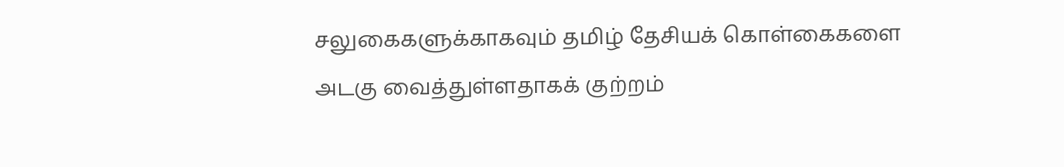சலுகைகளுக்காகவும் தமிழ் தேசியக் கொள்கைகளை அடகு வைத்துள்ளதாகக் குற்றம்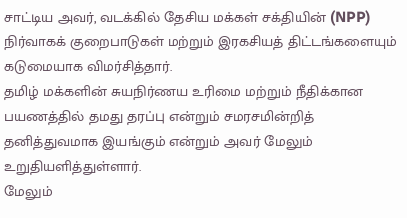சாட்டிய அவர், வடக்கில் தேசிய மக்கள் சக்தியின் (NPP) நிர்வாகக் குறைபாடுகள் மற்றும் இரகசியத் திட்டங்களையும் கடுமையாக விமர்சித்தார்.
தமிழ் மக்களின் சுயநிர்ணய உரிமை மற்றும் நீதிக்கான பயணத்தில் தமது தரப்பு என்றும் சமரசமின்றித் தனித்துவமாக இயங்கும் என்றும் அவர் மேலும் உறுதியளித்துள்ளார்.
மேலும்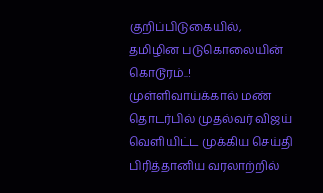குறிப்பிடுகையில்,
தமிழின படுகொலையின் கொடூரம்..! முள்ளிவாய்க்கால் மண் தொடர்பில் முதல்வர் விஜய் வெளியிட்ட முக்கிய செய்தி
பிரித்தானிய வரலாற்றில்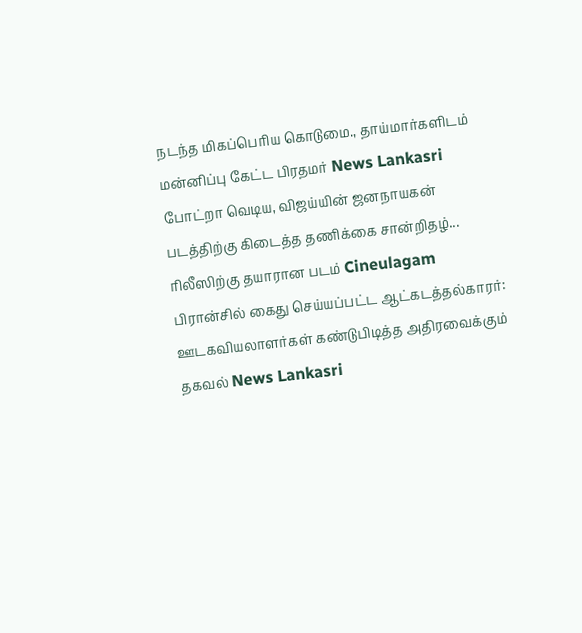நடந்த மிகப்பெரிய கொடுமை., தாய்மார்களிடம் மன்னிப்பு கேட்ட பிரதமர் News Lankasri
போட்றா வெடிய, விஜய்யின் ஜனநாயகன் படத்திற்கு கிடைத்த தணிக்கை சான்றிதழ்... ரிலீஸிற்கு தயாரான படம் Cineulagam
பிரான்சில் கைது செய்யப்பட்ட ஆட்கடத்தல்காரர்: ஊடகவியலாளர்கள் கண்டுபிடித்த அதிரவைக்கும் தகவல் News Lankasri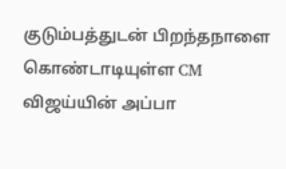குடும்பத்துடன் பிறந்தநாளை கொண்டாடியுள்ள CM விஜய்யின் அப்பா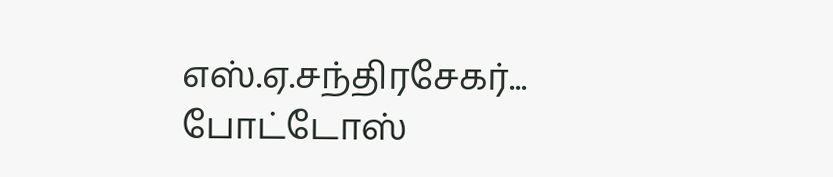எஸ்.ஏ.சந்திரசேகர்... போட்டோஸ்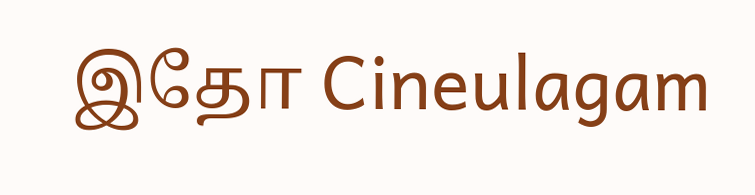இதோ Cineulagam